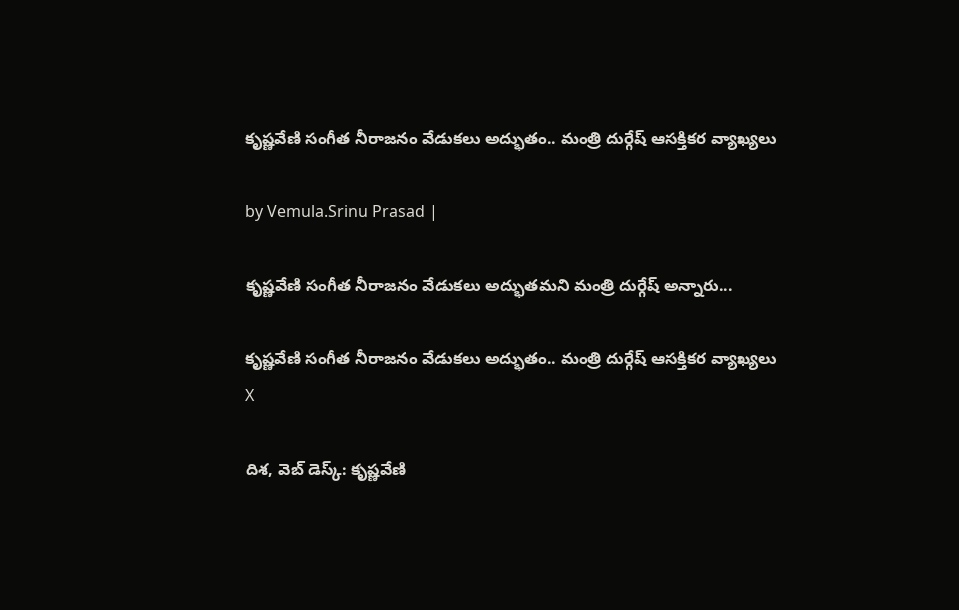కృష్ణవేణి సంగీత నీరాజనం వేడుకలు అద్భుతం.. మంత్రి దుర్గేష్ ఆసక్తికర వ్యాఖ్యలు

by Vemula.Srinu Prasad |

కృష్ణవేణి సంగీత నీరాజనం వేడుకలు అద్భుతమని మంత్రి దుర్గేష్ అన్నారు...

కృష్ణవేణి సంగీత నీరాజనం వేడుకలు అద్భుతం.. మంత్రి దుర్గేష్ ఆసక్తికర వ్యాఖ్యలు
X

దిశ, వెబ్ డెస్క్: కృష్ణవేణి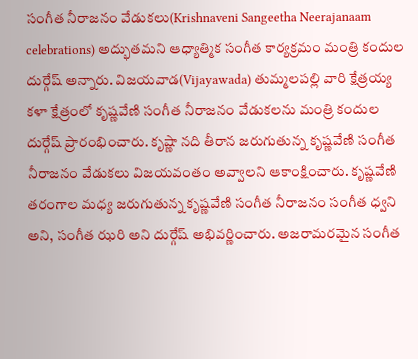సంగీత నీరాజనం వేడుకలు(Krishnaveni Sangeetha Neerajanaam celebrations) అద్భుతమని ఆధ్యాత్మిక సంగీత కార్యక్రమం మంత్రి కందుల దుర్గేష్ అన్నారు. విజయవాడ(Vijayawada) తుమ్మలపల్లి వారి క్షేత్రయ్య కళా క్షేత్రంలో కృష్ణవేణి సంగీత నీరాజనం వేడుకలను మంత్రి కందుల దుర్గేష్ ప్రారంభించారు. కృష్ణా నది తీరాన జరుగుతున్న కృష్ణవేణి సంగీత నీరాజనం వేడుకలు విజయవంతం అవ్వాలని ఆకాంక్షించారు. కృష్ణవేణి తరంగాల మధ్య జరుగుతున్న కృష్ణవేణి సంగీత నీరాజనం సంగీత ధ్వని అని, సంగీత ఝరి అని దుర్గేష్ అభివర్ణించారు. అజరామరమైన సంగీత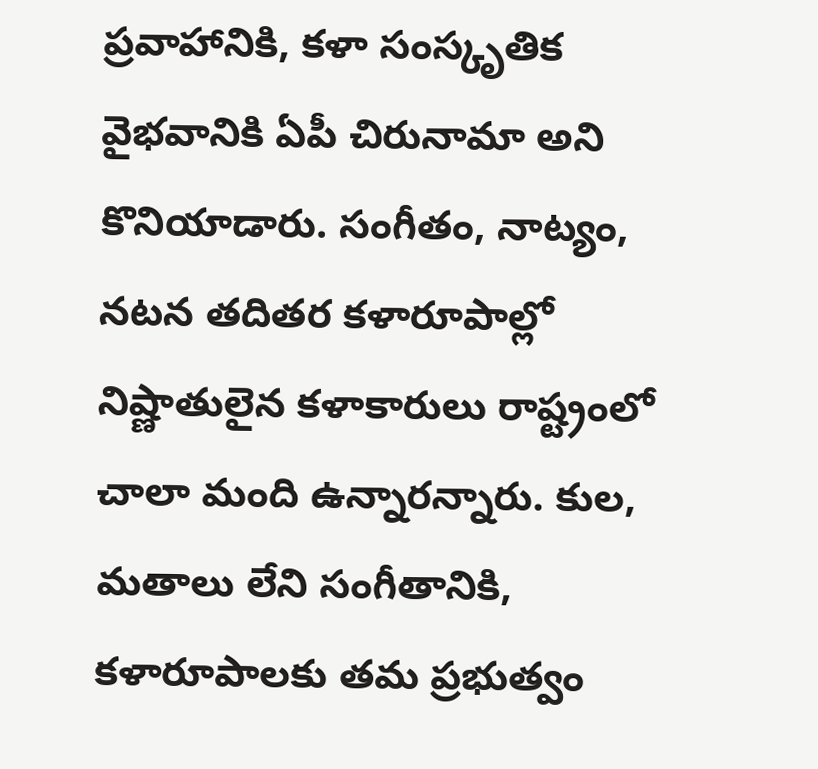ప్రవాహానికి, కళా సంస్కృతిక వైభవానికి ఏపీ చిరునామా అని కొనియాడారు. సంగీతం, నాట్యం, నటన తదితర కళారూపాల్లో నిష్ణాతులైన కళాకారులు రాష్ట్రంలో చాలా మంది ఉన్నారన్నారు. కుల, మతాలు లేని సంగీతానికి, కళారూపాలకు తమ ప్రభుత్వం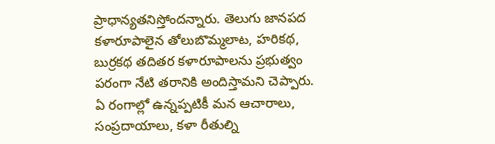ప్రాధాన్యతనిస్తోందన్నారు. తెలుగు జానపద కళారూపాలైన తోలుబొమ్మలాట, హరికథ, బుర్రకథ తదితర కళారూపాలను ప్రభుత్వం పరంగా నేటి తరానికి అందిస్తామని చెప్పారు. ఏ రంగాల్లో ఉన్నప్పటికీ మన ఆచారాలు, సంప్రదాయాలు, కళా రీతుల్ని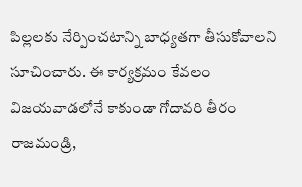పిల్లలకు నేర్పించటాన్ని బాధ్యతగా తీసుకోవాలని సూచించారు. ఈ కార్యక్రమం కేవలం విజయవాడలోనే కాకుండా గోదావరి తీరం రాజమండ్రి,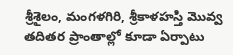శ్రీశైలం, మంగళగిరి, శ్రీకాళహస్తి మొవ్వ తదితర ప్రాంతాల్లో కూడా ఏర్పాటు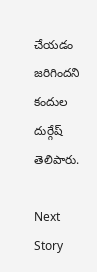చేయడం జరిగిందని కందుల దుర్గేష్ తెలిపారు.

Next Story